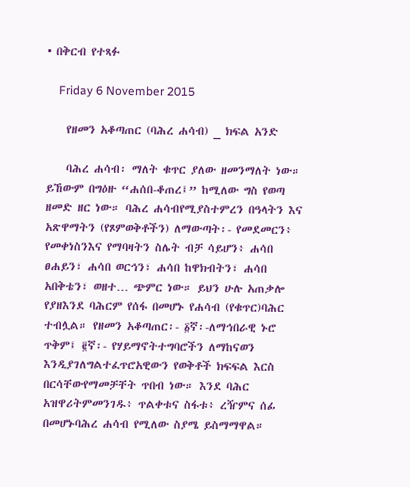• በቅርብ የተጻፉ

    Friday 6 November 2015

    የዘመን አቆጣጠር (ባሕረ ሐሳብ) _ ክፍል አንድ

    ባሕረ ሐሳብ፡ ማለት ቁጥር ያለው ዘመንማለት ነው። ይኸውም በግዕዙ “ሐሰበ-ቆጠረ፤” ከሚለው ግስ የወጣ ዘመድ ዘር ነው። ባሕረ ሐሳብየሚያስተምረን በዓላትን እና አጽዋማትን (የጾምወቅቶችን) ለማውጣት፡- የመደመርን፥ የመቀነስንእና የማባዛትን ስሌት ብቻ ሳይሆን፥ ሐሳበ ፀሐይን፣ ሐሳበ ወርኅን፣ ሐሳበ ከዋክብትን፣ ሐሳበ አበቅቴን፣ ወዘተ… ጭምር ነው። ይህን ሁሉ አጠቃሎ የያዘእንደ ባሕርም የሰፋ በመሆኑ የሐሳብ (የቁጥር)ባሕር ተብሏል። የዘመን አቆጣጠር፡- ፩ኛ፡-ለማኅበራዊ ኑሮ ጥቅም፤ ፪ኛ፡- የሃይማኖትተግባሮችን ለማከናወን እንዲያገለግልተፈጥሮአዊውን የወቅቶች ክፍፍል እርስ በርሳቸውየማመቻቸት ጥበብ ነው። እንደ ባሕር አዝዋሪትምመንገዱ፥ ጥልቀቱና ስፋቱ፥ ረዥምና ሰፊ በመሆኑባሕረ ሐሳብ የሚለው ስያሜ ይስማማዋል።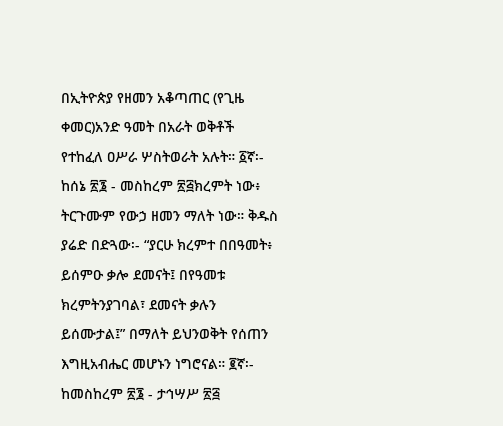በኢትዮጵያ የዘመን አቆጣጠር (የጊዜ ቀመር)አንድ ዓመት በአራት ወቅቶች የተከፈለ ዐሥራ ሦስትወራት አሉት። ፩ኛ፡- ከሰኔ ፳፮ - መስከረም ፳፭ክረምት ነው፥ ትርጉሙም የውኃ ዘመን ማለት ነው። ቅዱስ ያሬድ በድጓው፡- “ያርሁ ክረምተ በበዓመት፥ ይሰምዑ ቃሎ ደመናት፤ በየዓመቱ ክረምትንያገባል፣ ደመናት ቃሉን ይሰሙታል፤” በማለት ይህንወቅት የሰጠን እግዚአብሔር መሆኑን ነግሮናል። ፪ኛ፡- ከመስከረም ፳፮ - ታኅሣሥ ፳፭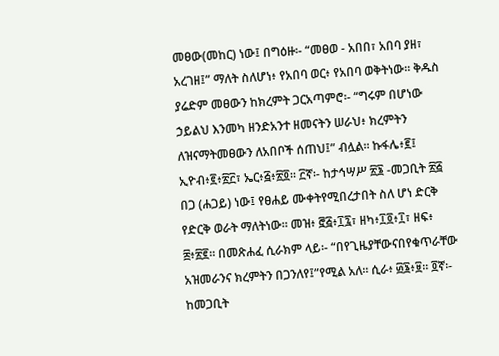መፀው(መከር) ነው፤ በግዕዙ፡- “መፀወ - አበበ፣ አበባ ያዘ፣ አረገዘ፤” ማለት ስለሆነ፥ የአበባ ወር፥ የአበባ ወቅትነው። ቅዱስ ያሬድም መፀውን ከክረምት ጋርአጣምሮ፡- “ግሩም በሆነው ኃይልህ እንመካ ዘንድአንተ ዘመናትን ሠራህ፥ ክረምትን ለዝናማትመፀውን ለአበቦች ሰጠህ፤” ብሏል። ኩፋሌ፥፪፤ ኢዮብ፥፪፥፳፫፣ ኤር፥፭፥፳፬። ፫ኛ፡- ከታኅሣሥ ፳፮ -መጋቢት ፳፭ በጋ (ሐጋይ) ነው፤ የፀሐይ ሙቀትየሚበረታበት ስለ ሆነ ድርቅ የድርቅ ወራት ማለትነው። መዝ፥ ፸፭፥፲፯፣ ዘካ፥፲፬፥፲፣ ዘፍ፥ ፰፥፳፪። በመጽሐፈ ሲራክም ላይ፡- “በየጊዜያቸውናበየቁጥራቸው አዝመራንና ክረምትን በጋንለየ፤”የሚል አለ። ሲራ፥ ፴፮፥፱። ፬ኛ፡- ከመጋቢት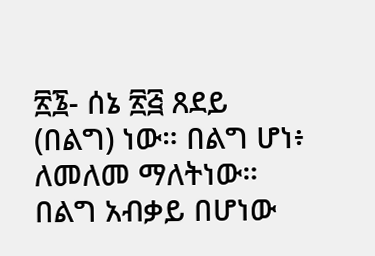፳፮- ሰኔ ፳፭ ጸደይ (በልግ) ነው። በልግ ሆነ፥ ለመለመ ማለትነው። በልግ አብቃይ በሆነው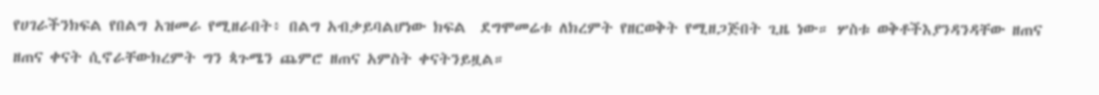የሀገራችንክፍል የበልግ አዝመራ የሚዘራበት፥ በልግ አብቃይባልሆነው ክፍል  ደግሞመሬቱ ለክረምት የዘርወቅት የሚዘጋጅበት ጊዜ ነው። ሦስቱ ወቅቶችእያንዳንዳቸው ዘጠና ዘጠና ቀናት ሲኖራቸውክረምት ግን ጳጉሜን ጨምሮ ዘጠና አምስት ቀናትንይዟል።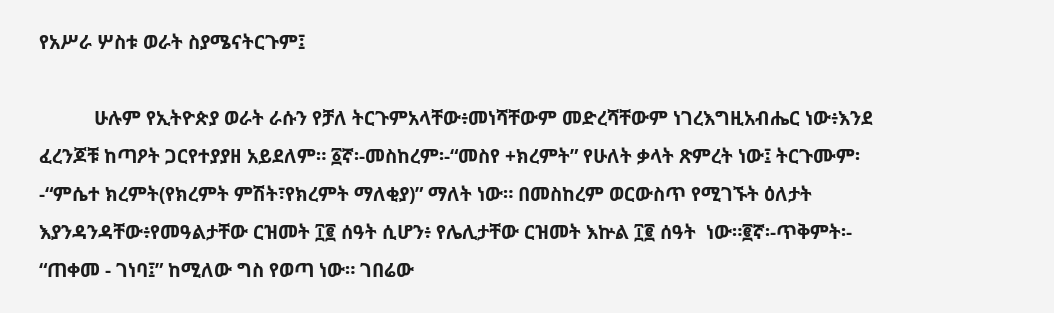የአሥራ ሦስቱ ወራት ስያሜናትርጉም፤

           ሁሉም የኢትዮጵያ ወራት ራሱን የቻለ ትርጉምአላቸው፥መነሻቸውም መድረሻቸውም ነገረእግዚአብሔር ነው፥እንደ ፈረንጆቹ ከጣዖት ጋርየተያያዘ አይደለም። ፩ኛ፡-መስከረም፡-“መስየ +ክረምት” የሁለት ቃላት ጽምረት ነው፤ ትርጉሙም፡-“ምሴተ ክረምት(የክረምት ምሽት፣የክረምት ማለቂያ)” ማለት ነው። በመስከረም ወርውስጥ የሚገኙት ዕለታት እያንዳንዳቸው፥የመዓልታቸው ርዝመት ፲፪ ሰዓት ሲሆን፥ የሌሊታቸው ርዝመት እኵል ፲፪ ሰዓት  ነው።፪ኛ፡-ጥቅምት፡- “ጠቀመ - ገነባ፤” ከሚለው ግስ የወጣ ነው። ገበሬው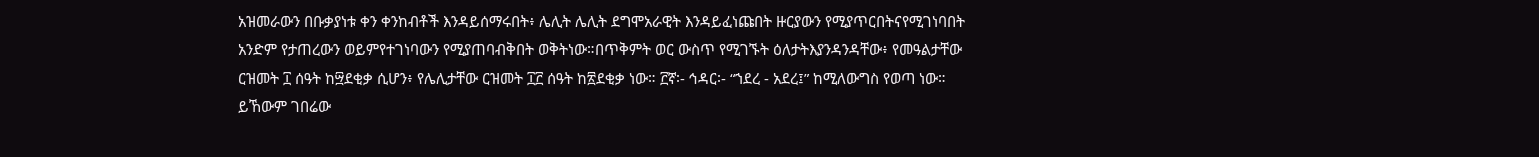አዝመራውን በቡቃያነቱ ቀን ቀንከብቶች እንዳይሰማሩበት፥ ሌሊት ሌሊት ደግሞአራዊት እንዳይፈነጩበት ዙርያውን የሚያጥርበትናየሚገነባበት አንድም የታጠረውን ወይምየተገነባውን የሚያጠባብቅበት ወቅትነው።በጥቅምት ወር ውስጥ የሚገኙት ዕለታትእያንዳንዳቸው፥ የመዓልታቸው ርዝመት ፲ ሰዓት ከ፵ደቂቃ ሲሆን፥ የሌሊታቸው ርዝመት ፲፫ ሰዓት ከ፳ደቂቃ ነው። ፫ኛ፡- ኅዳር፡- “ኀደረ - አደረ፤” ከሚለውግስ የወጣ ነው። ይኸውም ገበሬው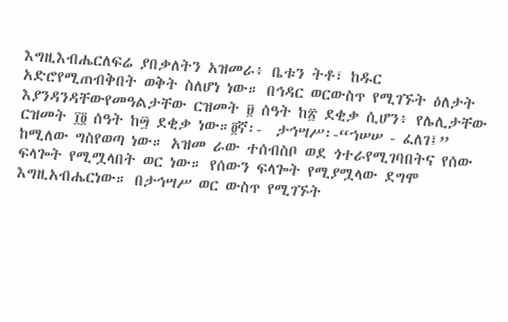እግዚእብሔርለፍሬ ያበቃለትን አዝመራ፥ ቤቱን ትቶ፣ ከዱር አድሮየሚጠብቅበት ወቅት ስለሆነ ነው። በኅዳር ወርውስጥ የሚገኙት ዕለታት እያንዳንዳቸውየመዓልታቸው ርዝመት ፱ ሰዓት ከ፳ ደቂቃ ሲሆን፥ የሌሊታቸው ርዝመት ፲፬ ሰዓት ከ፵ ደቂቃ ነው።፬ኛ፡-  ታኅሣሥ፡-“ኀሠሠ - ፈለገ፤”  ከሚለው ግስየወጣ ነው። አዝመ ራው ተሰብስቦ ወደ ጎተራየሚገባበትና የሰው ፍላጐት የሚሟላበት ወር ነው። የሰውን ፍላጐት የሚያሟላው ደግሞ እግዚአብሔርነው። በታኅሣሥ ወር ውስጥ የሚገኙት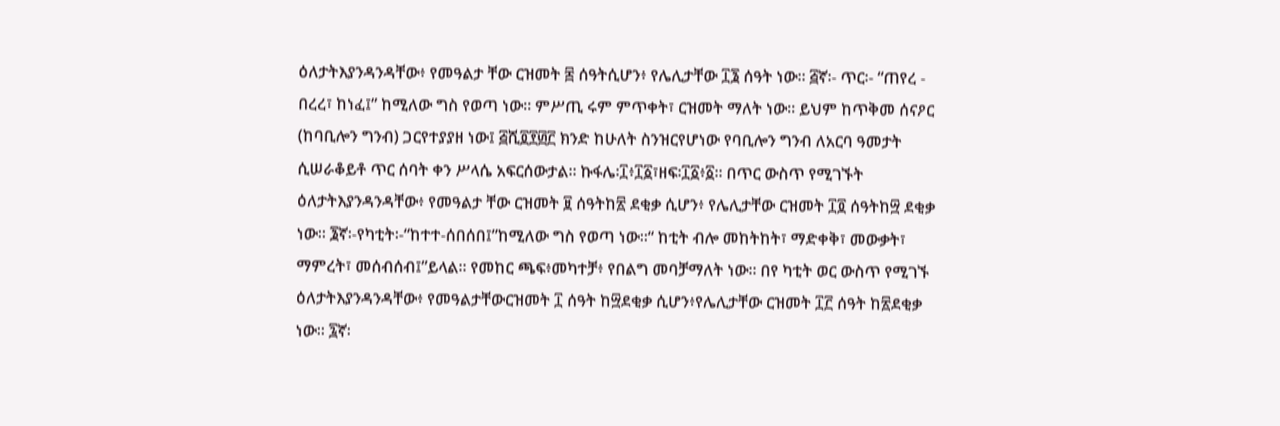ዕለታትእያንዳንዳቸው፥ የመዓልታ ቸው ርዝመት ፰ ሰዓትሲሆን፥ የሌሊታቸው ፲፮ ሰዓት ነው። ፭ኛ፡- ጥር፡- “ጠየረ - በረረ፣ ከነፈ፤” ከሚለው ግስ የወጣ ነው። ምሥጢ ሩም ምጥቀት፣ ርዝመት ማለት ነው። ይህም ከጥቅመ ሰናዖር (ከባቢሎን ግንብ) ጋርየተያያዘ ነው፤ ፭ሺ፬፻፴፫ ክንድ ከሁለት ስንዝርየሆነው የባቢሎን ግንብ ለአርባ ዓመታት ሲሠራቆይቶ ጥር ሰባት ቀን ሥላሴ አፍርሰውታል። ኩፋሌ፡፲፥፲፩፣ዘፍ፡፲፩፥፩። በጥር ውስጥ የሚገኙት ዕለታትእያንዳንዳቸው፥ የመዓልታ ቸው ርዝመት ፱ ሰዓትከ፳ ደቂቃ ሲሆን፥ የሌሊታቸው ርዝመት ፲፬ ሰዓትከ፵ ደቂቃ ነው። ፮ኛ፡-የካቲት፡-“ከተተ-ሰበሰበ፤”ከሚለው ግስ የወጣ ነው።“ ከቲት ብሎ መከትከት፣ ማድቀቅ፣ መውቃት፣ ማምረት፣ መሰብሰብ፤”ይላል። የመከር ጫፍ፥መካተቻ፥ የበልግ መባቻማለት ነው። በየ ካቲት ወር ውስጥ የሚገኙ ዕለታትእያንዳንዳቸው፥ የመዓልታቸውርዝመት ፲ ሰዓት ከ፵ደቂቃ ሲሆን፥የሌሊታቸው ርዝመት ፲፫ ሰዓት ከ፳ደቂቃ ነው። ፯ኛ፡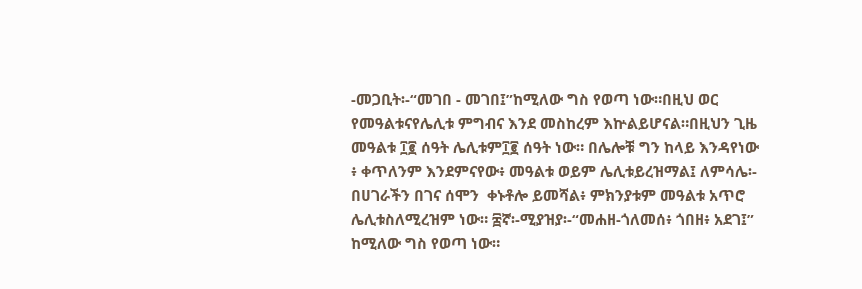-መጋቢት፡-“መገበ - መገበ፤”ከሚለው ግስ የወጣ ነው።በዚህ ወር የመዓልቱናየሌሊቱ ምግብና እንደ መስከረም እኵልይሆናል።በዚህን ጊዜ መዓልቱ ፲፪ ሰዓት ሌሊቱም፲፪ ሰዓት ነው። በሌሎቹ ግን ከላይ እንዳየነው ፥ ቀጥለንም እንደምናየው፥ መዓልቱ ወይም ሌሊቱይረዝማል፤ ለምሳሌ፡- በሀገራችን በገና ሰሞን  ቀኑቶሎ ይመሻል፥ ምክንያቱም መዓልቱ አጥሮ ሌሊቱስለሚረዝም ነው። ፰ኛ፡-ሚያዝያ፡-“መሐዘ-ጎለመሰ፥ ጎበዘ፥ አደገ፤” ከሚለው ግስ የወጣ ነው።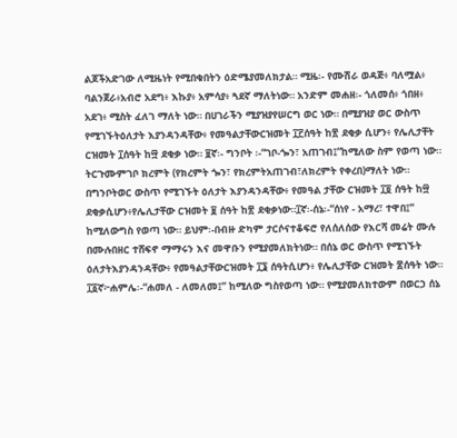ልጆችአድገው ለሚዜነት የሚበቁበትን ዕድሜያመለክታል። ሚዜ፡- የሙሽራ ወዳጅ፥ ባለሟል፥ ባልንጀራ፥አብሮ አደግ፥ እኩያ፥ አምሳያ፥ ጓደኛ ማለትነው። አንድም መሐዘ፡- ጎለመሰ፥ ጎበዘ፥ አደገ፥ ሚስት ፈለገ ማለት ነው። በሀገራችን ሚያዝያየሠርግ ወር ነው። በሚያዝያ ወር ውስጥ የሚገኙትዕለታት እያንዳንዳቸው፥ የመዓልታቸውርዝመት ፲፫ሰዓት ከ፳ ደቂቃ ሲሆን፥ የሌሊታቸት ርዝመት ፲ሰዓት ከ፵ ደቂቃ ነው። ፱ኛ፡- ግንቦት ፡-“ገቦ-ጐን፣ አጠገብ፤”ከሚለው ስም የወጣ ነው። ትርጉሙምገቦ ክረምት (የክረምት ጐን፣ የክረምትአጠገብ፣ለክረምት የቀረበ)ማለት ነው። በግንቦትወር ውስጥ የሚገኙት ዕለታት እያንዳንዳቸው፥ የመዓል ታቸው ርዝመት ፲፬ ሰዓት ከ፵ ደቂቃሲሆን፥የሌሊታቸው ርዝመት ፱ ሰዓት ከ፳ ደቂቃነው።፲ኛ፡-ሰኔ፡-“ሰነየ - አማረ፣ ተዋበ፤” ከሚለውግስ የወጣ ነው። ይህም፡-በብዙ ድካም ታርሶናተቆፍሮ የለሰለሰው የእርሻ መሬት ሙሉ በሙሉበዘር ተሸፍኖ ማማሩን እና መዋቡን የሚያመለክትነው። በሰኔ ወር ውስጥ የሚገኙት ዕለታትእያንዳንዳቸው፥ የመዓልታቸውርዝመት ፲፮ ሰዓትሲሆን፥ የሌሊታቸው ርዝመት ፰ሰዓት ነው። ፲፩ኛ፦ሐምሌ፡-“ሐመለ - ለመለመ፤” ከሚለው ግስየወጣ ነው። የሚያመለክተውም በወርኃ ሰኔ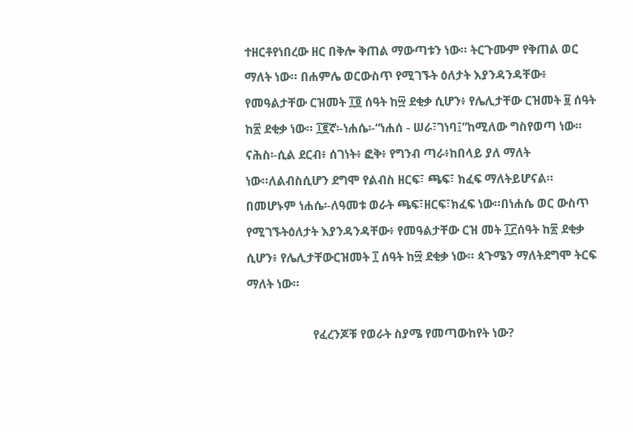ተዘርቶየነበረው ዘር በቅሎ ቅጠል ማውጣቱን ነው። ትርጉሙም የቅጠል ወር ማለት ነው። በሐምሌ ወርውስጥ የሚገኙት ዕለታት እያንዳንዳቸው፥ የመዓልታቸው ርዝመት ፲፬ ሰዓት ከ፵ ደቂቃ ሲሆን፥ የሌሊታቸው ርዝመት ፱ ሰዓት ከ፳ ደቂቃ ነው። ፲፪ኛ፡-ነሐሴ፡-“ነሐሰ - ሠራ፣ገነባ፤”ከሚለው ግስየወጣ ነው። ናሕስ፡-ሲል ደርብ፥ ሰገነት፥ ፎቅ፥ የግንብ ጣራ፥ከበላይ ያለ ማለት ነው።ለልብስሲሆን ደግሞ የልብስ ዘርፍ፣ ጫፍ፣ ክፈፍ ማለትይሆናል። በመሆኑም ነሐሴ፡-ለዓመቱ ወራት ጫፍ፣ዘርፍ፣ክፈፍ ነው።በነሐሴ ወር ውስጥ የሚገኙትዕለታት እያንዳንዳቸው፥ የመዓልታቸው ርዝ መት ፲፫ሰዓት ከ፳ ደቂቃ ሲሆን፥ የሌሊታቸውርዝመት ፲ ሰዓት ከ፵ ደቂቃ ነው። ጳጉሜን ማለትደግሞ ትርፍ ማለት ነው።

                      የፈረንጆቹ የወራት ስያሜ የመጣውከየት ነው?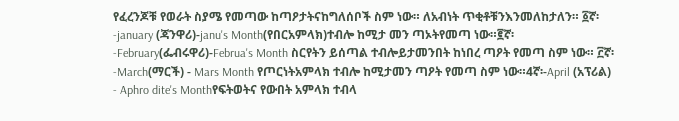የፈረንጆቹ የወራት ስያሜ የመጣው ከጣዖታትናከግለሰቦች ስም ነው። ለአብነት ጥቂቶቹንእንመለከታለን። ፩ኛ፡-january (ጃንዋሪ)-janu's Month(የበርአምላክ)ተብሎ ከሚታ መን ጣኦትየመጣ ነው።፪ኛ፡-February(ፌብሩዋሪ)-Februa's Month ስርየትን ይሰጣል ተብሎይታመንበት ከነበረ ጣዖት የመጣ ስም ነው። ፫ኛ፡-March(ማርች) - Mars Month የጦርነትአምላክ ተብሎ ከሚታመን ጣዖት የመጣ ስም ነው።4ኛ፡-April (አፕሪል) - Aphro dite's Monthየፍትወትና የውበት አምላክ ተብላ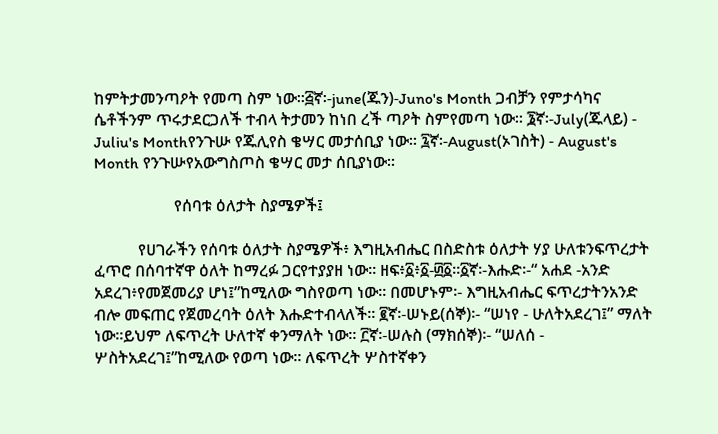ከምትታመንጣዖት የመጣ ስም ነው።፭ኛ፡-june(ጁን)-Juno's Month ጋብቻን የምታሳካና ሴቶችንም ጥሩታደርጋለች ተብላ ትታመን ከነበ ረች ጣዖት ስምየመጣ ነው። ፮ኛ፡-July(ጁላይ) - Juliu's Monthየንጉሡ የጁሊየስ ቄሣር መታሰቢያ ነው። ፯ኛ፡-August(ኦገስት) - August's Month የንጉሡየአውግስጦስ ቄሣር መታ ሰቢያነው።

                    የሰባቱ ዕለታት ስያሜዎች፤

           የሀገራችን የሰባቱ ዕለታት ስያሜዎች፥ እግዚአብሔር በስድስቱ ዕለታት ሃያ ሁለቱንፍጥረታት ፈጥሮ በሰባተኛዋ ዕለት ከማረፉ ጋርየተያያዘ ነው። ዘፍ፥፩፥፩-፴፩።፩ኛ፡-እሑድ፡-“ አሐደ -አንድ አደረገ፥የመጀመሪያ ሆነ፤”ከሚለው ግስየወጣ ነው። በመሆኑም፡- እግዚአብሔር ፍጥረታትንአንድ ብሎ መፍጠር የጀመረባት ዕለት እሑድተብላለች። ፪ኛ፡-ሠኑይ(ሰኞ)፡- “ሠነየ - ሁለትአደረገ፤” ማለት ነው።ይህም ለፍጥረት ሁለተኛ ቀንማለት ነው። ፫ኛ፡-ሠሉስ (ማክሰኞ)፡- “ሠለሰ - ሦስትአደረገ፤”ከሚለው የወጣ ነው። ለፍጥረት ሦስተኛቀን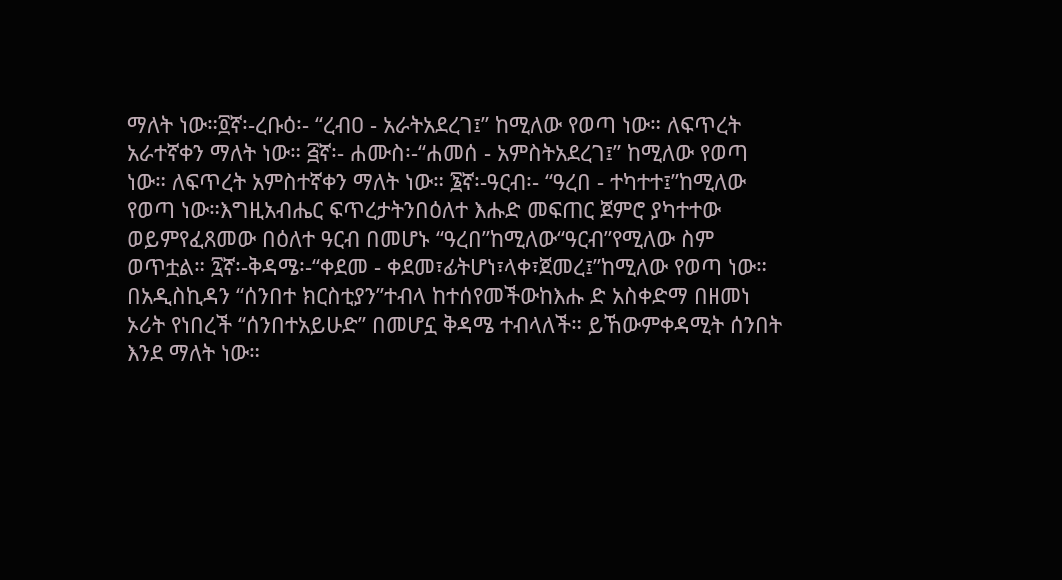ማለት ነው።፬ኛ፡-ረቡዕ፡- “ረብዐ - አራትአደረገ፤” ከሚለው የወጣ ነው። ለፍጥረት አራተኛቀን ማለት ነው። ፭ኛ፡- ሐሙስ፡-“ሐመሰ - አምስትአደረገ፤” ከሚለው የወጣ ነው። ለፍጥረት አምስተኛቀን ማለት ነው። ፮ኛ፡-ዓርብ፡- “ዓረበ - ተካተተ፤”ከሚለው የወጣ ነው።እግዚአብሔር ፍጥረታትንበዕለተ እሑድ መፍጠር ጀምሮ ያካተተው ወይምየፈጸመው በዕለተ ዓርብ በመሆኑ “ዓረበ”ከሚለው“ዓርብ”የሚለው ስም ወጥቷል። ፯ኛ፡-ቅዳሜ፡-“ቀደመ - ቀደመ፣ፊትሆነ፣ላቀ፣ጀመረ፤”ከሚለው የወጣ ነው። በአዲስኪዳን “ሰንበተ ክርስቲያን”ተብላ ከተሰየመችውከእሑ ድ አስቀድማ በዘመነ ኦሪት የነበረች “ሰንበተአይሁድ” በመሆኗ ቅዳሜ ተብላለች። ይኸውምቀዳሚት ሰንበት እንደ ማለት ነው።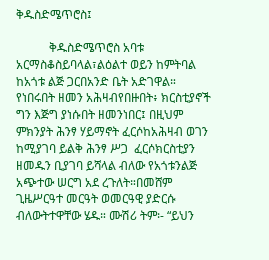ቅዱስድሜጥሮስ፤

           ቅዱስድሜጥሮስ አባቱ አርማስቆስይባላል፣ልዕልተ ወይን ከምትባል ከአጎቱ ልጅ ጋርበአንድ ቤት አድገዋል። የነበሩበት ዘመን አሕዛብየበዙበት፥ ክርስቲያኖች ግን እጅግ ያነሱበት ዘመንነበር፤ በዚህም ምክንያት ሕንፃ ሃይማኖት ፈርሶከአሕዛብ ወገን ከሚያገባ ይልቅ ሕንፃ ሥጋ  ፈርሶክርስቲያን ዘመዱን ቢያገባ ይሻላል ብለው የአጎቱንልጅ አጭተው ሠርግ አደ ረጉለት።በመሸም ጊዜሥርዓተ መርዓት ወመርዓዊ ያድርሱ ብለውትተዋቸው ሄዱ። ሙሽሪ ትም፡- “ይህን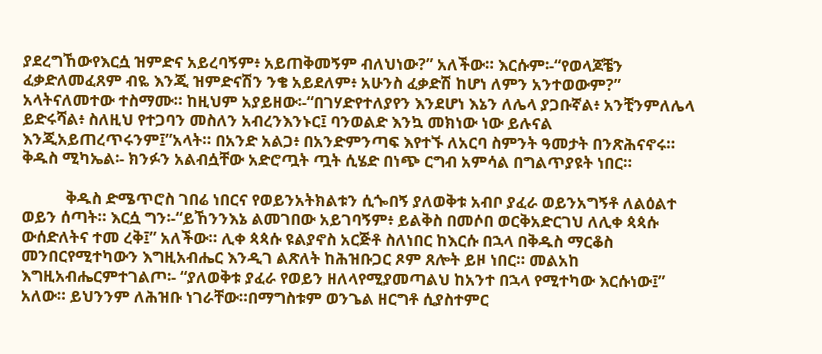ያደረግኸውየእርሷ ዝምድና አይረባኝም፥ አይጠቅመኝም ብለህነው?” አለችው። እርሱም፡-“የወላጆቼን ፈቃድለመፈጸም ብዬ እንጂ ዝምድናሽን ንቄ አይደለም፥ አሁንስ ፈቃድሽ ከሆነ ለምን አንተወውም?” አላትናለመተው ተስማሙ። ከዚህም አያይዘው፡-“በገሃድየተለያየን እንደሆነ እኔን ለሌላ ያጋቡኛል፥ አንቺንምለሌላ ይድሩሻል፥ ስለዚህ የተጋባን መስለን አብረንእንኑር፤ ባንወልድ እንኳ መክነው ነው ይሉናል እንጂአይጠረጥሩንም፤”አላት። በአንድ አልጋ፥ በአንድምንጣፍ እየተኙ ለአርባ ስምንት ዓመታት በንጽሕናኖሩ። ቅዱስ ሚካኤል፡- ክንፉን አልብሷቸው አድሮጧት ጧት ሲሄድ በነጭ ርግብ አምሳል በግልጥያዩት ነበር።

           ቅዱስ ድሜጥሮስ ገበሬ ነበርና የወይንአትክልቱን ሲጐበኝ ያለወቅቱ አብቦ ያፈራ ወይንአግኝቶ ለልዕልተ ወይን ሰጣት። እርሷ ግን፡-“ይኸንንእኔ ልመገበው አይገባኝም፥ ይልቅስ በመሶበ ወርቅአድርገህ ለሊቀ ጳጳሱ ውሰድለትና ተመ ረቅ፤” አለችው። ሊቀ ጳጳሱ ዩልያኖስ አርጅቶ ስለነበር ከእርሱ በኋላ በቅዱስ ማርቆስ መንበርየሚተካውን እግዚአብሔር እንዲገ ልጽለት ከሕዝቡጋር ጾም ጸሎት ይዞ ነበር። መልአከ እግዚአብሔርምተገልጦ፡- “ያለወቅቱ ያፈራ የወይን ዘለላየሚያመጣልህ ከአንተ በኋላ የሚተካው እርሱነው፤” አለው። ይህንንም ለሕዝቡ ነገራቸው።በማግስቱም ወንጌል ዘርግቶ ሲያስተምር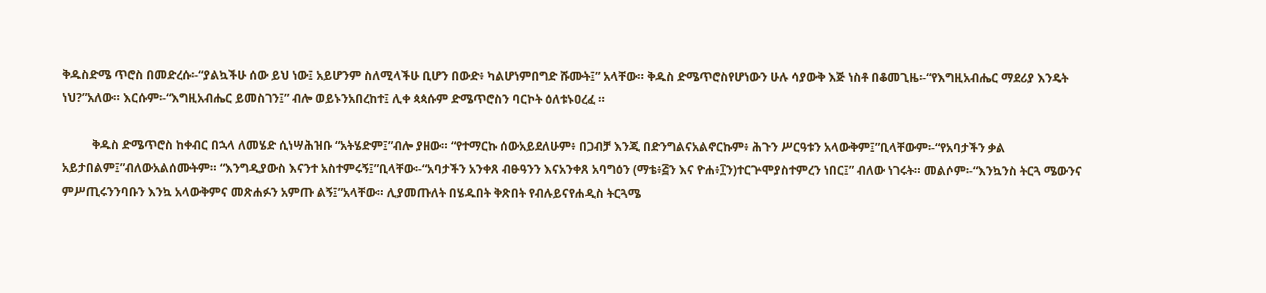ቅዱስድሜ ጥሮስ በመድረሱ፡-“ያልኳችሁ ሰው ይህ ነው፤ አይሆንም ስለሚላችሁ ቢሆን በውድ፥ ካልሆነምበግድ ሹሙት፤” አላቸው። ቅዱስ ድሜጥሮስየሆነውን ሁሉ ሳያውቅ እጅ ነስቶ በቆመጊዜ፡-“የእግዚአብሔር ማደሪያ እንዴት ነህ?”አለው። እርሱም፡-“እግዚአብሔር ይመስገን፤” ብሎ ወይኑንአበረከተ፤ ሊቀ ጳጳሱም ድሜጥሮስን ባርኮት ዕለቱኑዐረፈ ።

          ቅዱስ ድሜጥሮስ ከቀብር በኋላ ለመሄድ ሲነሣሕዝቡ “አትሄድም፤”ብሎ ያዘው። “የተማርኩ ሰውአይደለሁም፥ በጋብቻ እንጂ በድንግልናአልኖርኩም፥ ሕጉን ሥርዓቱን አላውቅም፤”ቢላቸውም፡-“የአባታችን ቃል አይታበልም፤”ብለውአልሰሙትም። “እንግዲያውስ እናንተ አስተምሩኝ፤”ቢላቸው፡-“አባታችን አንቀጸ ብፁዓንን እናአንቀጸ አባግዕን (ማቴ፥፭ን እና ዮሐ፥፲ን)ተርጕሞያስተምረን ነበር፤” ብለው ነገሩት። መልሶም፡-“እንኳንስ ትርጓ ሜውንና ምሥጢሩንንባቡን እንኳ አላውቅምና መጽሐፉን አምጡ ልኝ፤”አላቸው። ሊያመጡለት በሄዱበት ቅጽበት የብሉይናየሐዲስ ትርጓሜ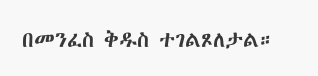በመንፈስ ቅዱስ ተገልጾለታል።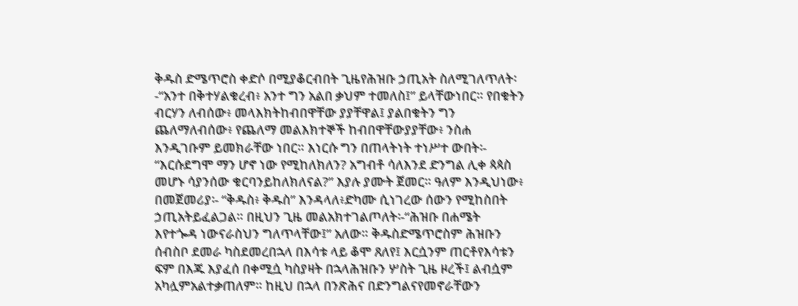ቅዱስ ድሜጥሮስ ቀድሶ በሚያቆርብበት ጊዜየሕዝቡ ኃጢአት ስለሚገለጥለት፡-“አንተ በቅተሃልቁረብ፥ አንተ ግን አልበ ቃህም ተመለስ፤” ይላቸውነበር። የበቁትን ብርሃን ለብሰው፥ መላእክትከብበዋቸው ያያቸዋል፤ ያልበቁትን ግን ጨለማለብሰው፥ የጨለማ መልእክተኞች ከብበዋቸውያያቸው፥ ንስሐ እንዲገቡም ይመክራቸው ነበር። እነርሱ ግን በጠላትነት ተነሥተ ውበት፡- “እርሱደግሞ ማን ሆኖ ነው የሚከለክለን? አግብቶ ሳለእንደ ድንግል ሊቀ ጳጳስ መሆኑ ሳያንሰው ቁርባንይከለክለናል?” እያሉ ያሙት ጀመር። ዓለም እንዲህነው፥ በመጀመሪያ፡- “ቅዱስ፥ ቅዱስ” እንዳላለ፥ድካሙ ሲነገረው ሰውን የሚከስበት ኃጢአትይፈልጋል። በዚህን ጊዜ መልአክተገልጦለት፡-“ሕዝቡ በሐሜት እየተጐዳ ነውናራስህን ግለጥላቸው፤” አለው። ቅዱስድሜጥሮስም ሕዝቡን ሰብስቦ ደመራ ካስደመረበኋላ በእሳቱ ላይ ቆሞ ጸለየ፤ እርሷንም ጠርቶየእሳቱን ፍም በእጁ እያፈሰ በቀሚሷ ካስያዛት በኋላሕዝቡን ሦስት ጊዜ ዞረች፤ ልብሷም አካሏምአልተቃጠለም። ከዚህ በኋላ በንጽሕና በድንግልናየመኖራቸውን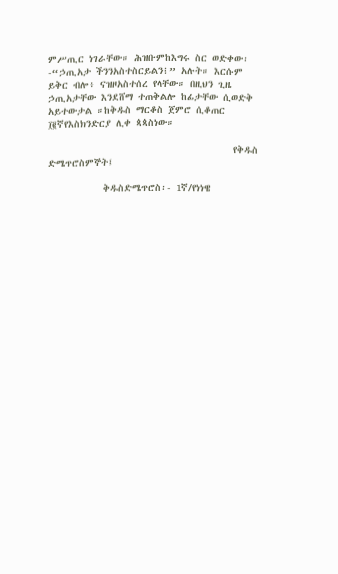ምሥጢር ነገራቸው። ሕዝቡምከእግሩ ስር ወድቀው፡-“ኃጢአታ ችንንአስተስርይልን፧” አሉት። እርሱም ይቅር ብሎ፥ ናዝዞአስተሰረ የላቸው። በዚህን ጊዜ ኃጢአታቸው እንደሸማ ተጠቅልሎ ከፊታቸው ሲወድቅ አይተውታል ።ከቅዱስ ማርቆስ ጀምሮ ሲቆጠር ፲፪ኛየእስክንድርያ ሊቀ ጳጳስነው።

                                     የቅዱስ ድሜጥሮስምኞት፤

           ቅዱስድሜጥሮስ፡- 1ኛ/የነነዌ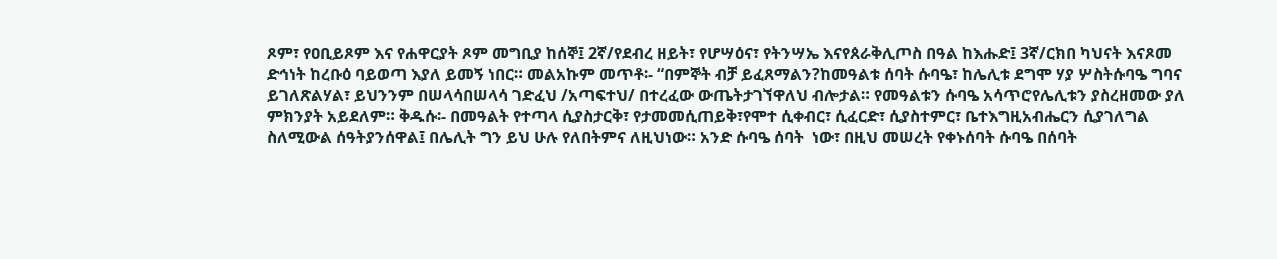ጾም፣ የዐቢይጾም እና የሐዋርያት ጾም መግቢያ ከሰኞ፤ 2ኛ/የደብረ ዘይት፣ የሆሣዕና፣ የትንሣኤ እናየጰራቅሊጦስ በዓል ከእሑድ፤ 3ኛ/ርክበ ካህናት እናጾመ ድኅነት ከረቡዕ ባይወጣ እያለ ይመኝ ነበር። መልአኩም መጥቶ፡- “በምኞት ብቻ ይፈጸማልን?ከመዓልቱ ሰባት ሱባዔ፣ ከሌሊቱ ደግሞ ሃያ ሦስትሱባዔ ግባና ይገለጽልሃል፣ ይህንንም በሠላሳበሠላሳ ገድፈህ /አጣፍተህ/ በተረፈው ውጤትታገኘዋለህ ብሎታል። የመዓልቱን ሱባዔ አሳጥሮየሌሊቱን ያስረዘመው ያለ ምክንያት አይደለም። ቅዱሱ፡- በመዓልት የተጣላ ሲያስታርቅ፣ የታመመሲጠይቅ፣የሞተ ሲቀብር፣ ሲፈርድ፣ ሲያስተምር፣ ቤተእግዚአብሔርን ሲያገለግል ስለሚውል ሰዓትያንሰዋል፤ በሌሊት ግን ይህ ሁሉ የለበትምና ለዚህነው። አንድ ሱባዔ ሰባት  ነው፣ በዚህ መሠረት የቀኑሰባት ሱባዔ በሰባት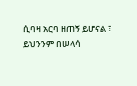ሲባዛ አርባ ዘጠኝ ይሆናል ፣ ይህንንም በሠላሳ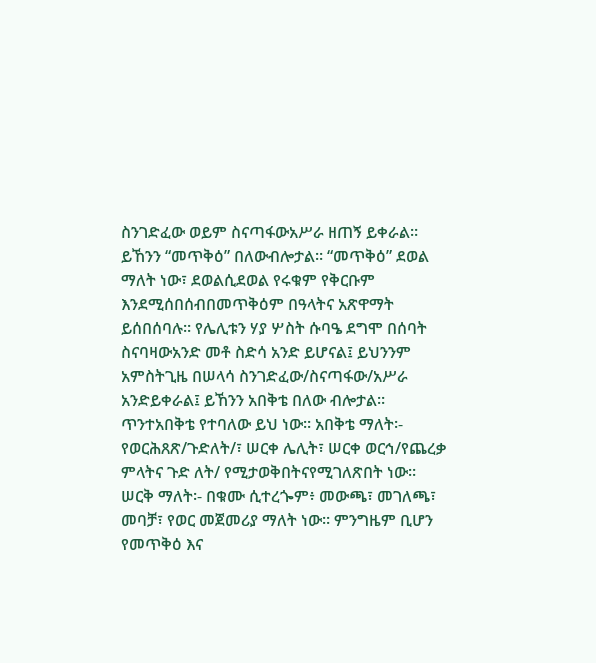ስንገድፈው ወይም ስናጣፋውአሥራ ዘጠኝ ይቀራል። ይኸንን “መጥቅዕ” በለውብሎታል። “መጥቅዕ” ደወል ማለት ነው፣ ደወልሲደወል የሩቁም የቅርቡም እንደሚሰበሰብበመጥቅዕም በዓላትና አጽዋማት ይሰበሰባሉ። የሌሊቱን ሃያ ሦስት ሱባዔ ደግሞ በሰባት ስናባዛውአንድ መቶ ስድሳ አንድ ይሆናል፤ ይህንንም አምስትጊዜ በሠላሳ ስንገድፈው/ስናጣፋው/አሥራ አንድይቀራል፤ ይኸንን አበቅቴ በለው ብሎታል። ጥንተአበቅቴ የተባለው ይህ ነው። አበቅቴ ማለት፡- የወርሕጸጽ/ጉድለት/፣ ሠርቀ ሌሊት፣ ሠርቀ ወርኅ/የጨረቃ ምላትና ጉድ ለት/ የሚታወቅበትናየሚገለጽበት ነው። ሠርቅ ማለት፡- በቁሙ ሲተረጐም፥ መውጫ፣ መገለጫ፣ መባቻ፣ የወር መጀመሪያ ማለት ነው። ምንግዜም ቢሆን የመጥቅዕ እና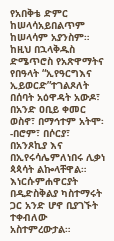የአበቅቴ ድምር ከሠላሳአይበልጥም ከሠላሳም አያንስም። ከዚህ በኋላቅዱስ ድሜጥሮስ የአጽዋማትና የበዓላት “ኢየዓርግእና ኢይወርድ”ተገልጾለት በሰባት አዕዋዳት አውዶ፣ በአንድ ዐቢይ ቀመር ወስኖ፣ በማኅተም አትሞ፡-በሮም፣ በሶርያ፣ በአንጾኪያ እና በኢየሩሳሌምለነበሩ ሊቃነ ጳጳሳት ልኰላቸዋል። እነርሱምሐዋርያት በዲድስቅልያ ካስተማሩት ጋር አንድ ሆኖ ቢያገኙት ተቀብለው አስተምረውታል።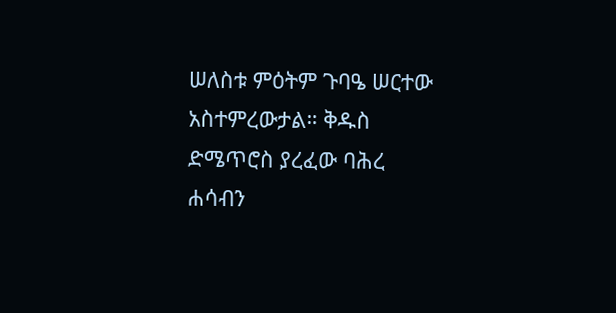ሠለስቱ ምዕትም ጉባዔ ሠርተው አስተምረውታል። ቅዱስ ድሜጥሮስ ያረፈው ባሕረ ሐሳብን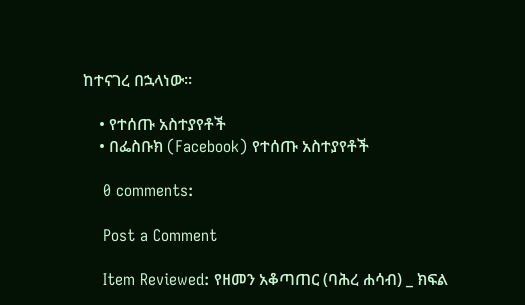ከተናገረ በኋላነው።

    • የተሰጡ አስተያየቶች
    • በፌስቡክ (Facebook) የተሰጡ አስተያየቶች

    0 comments:

    Post a Comment

    Item Reviewed: የዘመን አቆጣጠር (ባሕረ ሐሳብ) _ ክፍል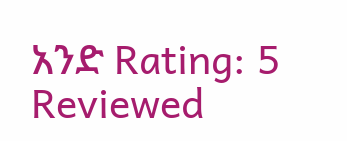አንድ Rating: 5 Reviewed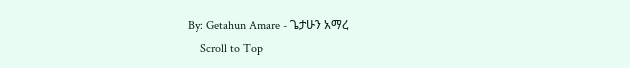By: Getahun Amare - ጌታሁን አማረ
    Scroll to Top